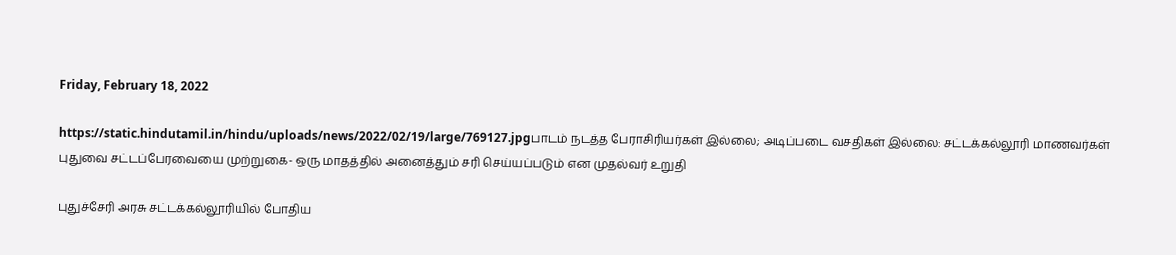Friday, February 18, 2022

https://static.hindutamil.in/hindu/uploads/news/2022/02/19/large/769127.jpgபாடம் நடத்த பேராசிரியர்கள் இல்லை; அடிப்படை வசதிகள் இல்லை: சட்டக்கல்லூரி மாணவர்கள் புதுவை சட்டப்பேரவையை முற்றுகை- ஒரு மாதத்தில் அனைத்தும் சரி செய்யப்படும் என முதல்வர் உறுதி

புதுச்சேரி அரசு சட்டக்கல்லூரியில் போதிய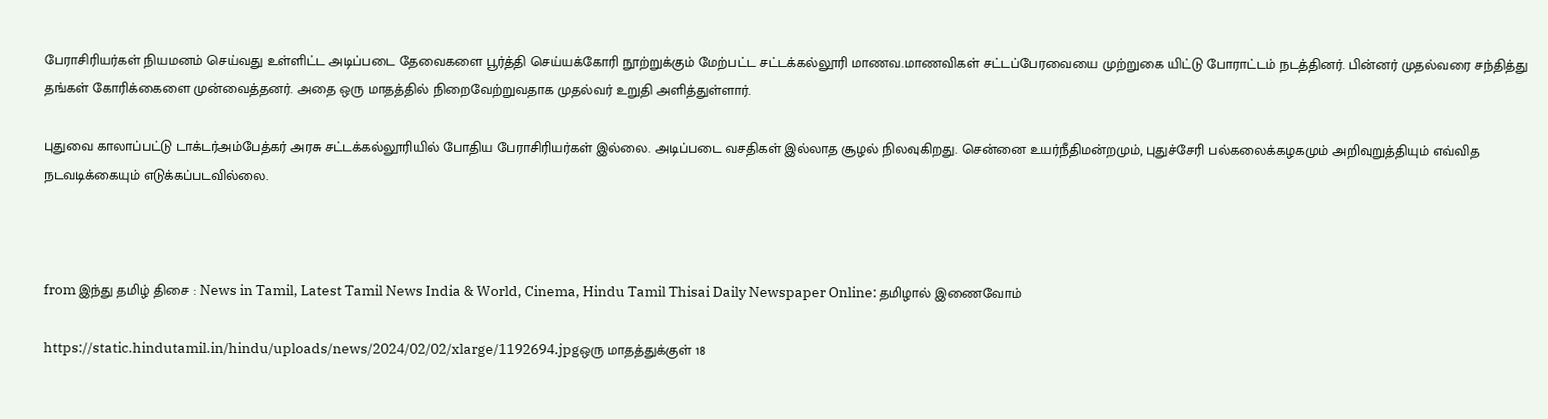பேராசிரியர்கள் நியமனம் செய்வது உள்ளிட்ட அடிப்படை தேவைகளை பூர்த்தி செய்யக்கோரி நூற்றுக்கும் மேற்பட்ட சட்டக்கல்லூரி மாணவ.மாணவிகள் சட்டப்பேரவையை முற்றுகை யிட்டு போராட்டம் நடத்தினர். பின்னர் முதல்வரை சந்தித்து தங்கள் கோரிக்கைளை முன்வைத்தனர். அதை ஒரு மாதத்தில் நிறைவேற்றுவதாக முதல்வர் உறுதி அளித்துள்ளார்.

புதுவை காலாப்பட்டு டாக்டர்அம்பேத்கர் அரசு சட்டக்கல்லூரியில் போதிய பேராசிரியர்கள் இல்லை. அடிப்படை வசதிகள் இல்லாத சூழல் நிலவுகிறது. சென்னை உயர்நீதிமன்றமும், புதுச்சேரி பல்கலைக்கழகமும் அறிவுறுத்தியும் எவ்வித நடவடிக்கையும் எடுக்கப்படவில்லை.



from இந்து தமிழ் திசை : News in Tamil, Latest Tamil News India & World, Cinema, Hindu Tamil Thisai Daily Newspaper Online: தமிழால் இணைவோம்

https://static.hindutamil.in/hindu/uploads/news/2024/02/02/xlarge/1192694.jpgஒரு மாதத்துக்குள் 18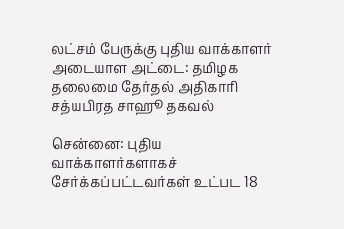லட்சம் பேருக்கு புதிய வாக்காளர் அடையாள அட்டை: தமிழக தலைமை தேர்தல் அதிகாரி சத்யபிரத சாஹூ தகவல்

சென்னை: புதிய வாக்காளர்களாகச் சேர்க்கப்பட்டவர்கள் உட்பட 18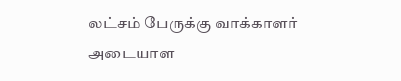லட்சம் பேருக்கு வாக்காளர் அடையாள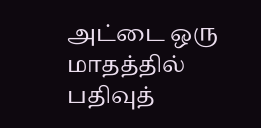அட்டை ஒரு மாதத்தில் பதிவுத்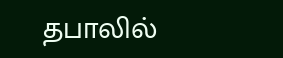தபாலில்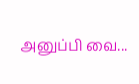அனுப்பி வை...